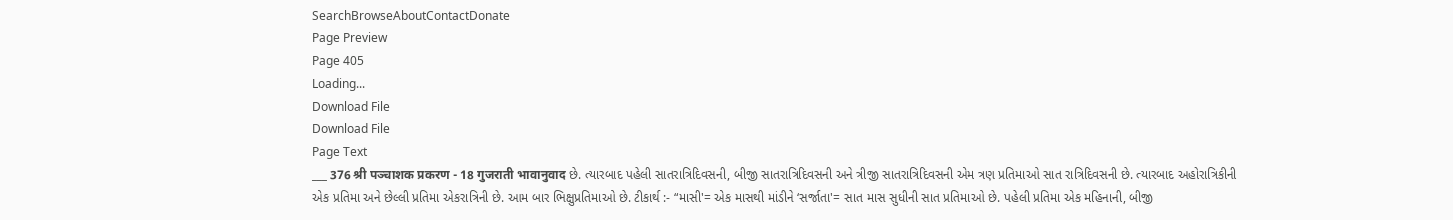SearchBrowseAboutContactDonate
Page Preview
Page 405
Loading...
Download File
Download File
Page Text
___ 376 श्री पञ्चाशक प्रकरण - 18 गुजराती भावानुवाद છે. ત્યારબાદ પહેલી સાતરાત્રિદિવસની, બીજી સાતરાત્રિદિવસની અને ત્રીજી સાતરાત્રિદિવસની એમ ત્રણ પ્રતિમાઓ સાત રાત્રિદિવસની છે. ત્યારબાદ અહોરાત્રિકીની એક પ્રતિમા અને છેલ્લી પ્રતિમા એકરાત્રિની છે. આમ બાર ભિક્ષુપ્રતિમાઓ છે. ટીકાર્થ :- “માસી'= એક માસથી માંડીને ‘સર્જાતા'= સાત માસ સુધીની સાત પ્રતિમાઓ છે. પહેલી પ્રતિમા એક મહિનાની, બીજી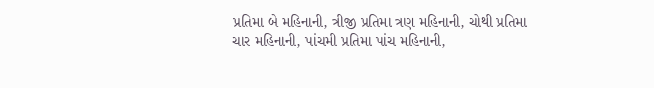પ્રતિમા બે મહિનાની, ત્રીજી પ્રતિમા ત્રણ મહિનાની, ચોથી પ્રતિમા ચાર મહિનાની, પાંચમી પ્રતિમા પાંચ મહિનાની,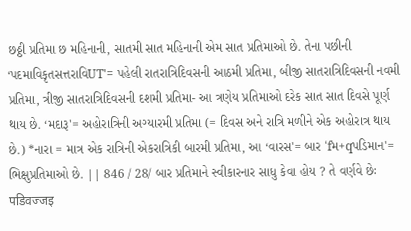છઠ્ઠી પ્રતિમા છ મહિનાની, સાતમી સાત મહિનાની એમ સાત પ્રતિમાઓ છે. તેના પછીની ‘પદમાવિકૃતસત્તરાવિUT'= પહેલી રાતરાત્રિદિવસની આઠમી પ્રતિમા, બીજી સાતરાત્રિદિવસની નવમી પ્રતિમા, ત્રીજી સાતરાત્રિદિવસની દશમી પ્રતિમા- આ ત્રણેય પ્રતિમાઓ દરેક સાત સાત દિવસે પૂર્ણ થાય છે. ‘મદારૂ'= અહોરાત્રિની અગ્યારમી પ્રતિમા (= દિવસ અને રાત્રિ મળીને એક અહોરાત્ર થાય છે.) *નારા = માત્ર એક રાત્રિની એકરાત્રિકી બારમી પ્રતિમા, આ ‘વારસ'= બાર ‘fમ+qપડિમાન'= ભિક્ષુપ્રતિમાઓ છે. || 846 / 28/ બાર પ્રતિમાને સ્વીકારનાર સાધુ કેવા હોય ? તે વર્ણવે છેઃ पडिवज्जइ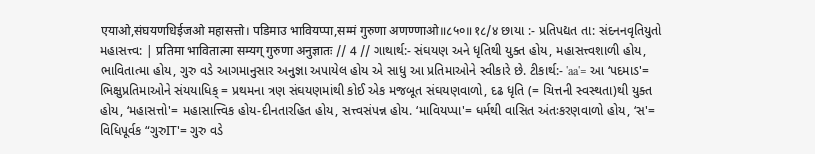एयाओ,संघयणधिईजओ महासत्तो। पडिमाउ भावियप्पा,सम्मं गुरुणा अणण्णाओ॥८५०॥१८/४ છાયા :- પ્રતિપદ્યત તા: સંદનનવૃતિયુતો મહાસત્ત્વ: | प्रतिमा भावितात्मा सम्यग् गुरुणा अनुज्ञातः // 4 // ગાથાર્થ:- સંઘયણ અને ધૃતિથી યુક્ત હોય, મહાસત્ત્વશાળી હોય, ભાવિતાત્મા હોય, ગુરુ વડે આગમાનુસાર અનુજ્ઞા અપાયેલ હોય એ સાધુ આ પ્રતિમાઓને સ્વીકારે છે. ટીકાર્થ:- 'aa'= આ ‘પદમાડ'= ભિક્ષુપ્રતિમાઓને સંયયાધિક્ = પ્રથમના ત્રણ સંઘયણમાંથી કોઈ એક મજબૂત સંઘયણવાળો, દઢ ધૃતિ (= ચિત્તની સ્વસ્થતા)થી યુક્ત હોય, ‘મહાસત્તો'= મહાસાત્ત્વિક હોય-દીનતારહિત હોય, સત્ત્વસંપન્ન હોય. ‘માવિયપ્પા'= ધર્મથી વાસિત અંતઃકરણવાળો હોય, ‘સ'= વિધિપૂર્વક “ગુરુIT'= ગુરુ વડે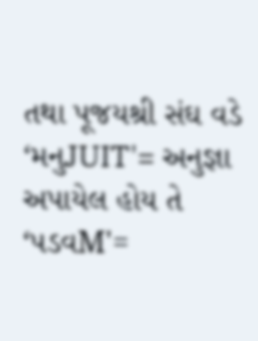તથા પૂજયશ્રી સંઘ વડે ‘મનુJUIT'= અનુજ્ઞા અપાયેલ હોય તે ‘પડવM'=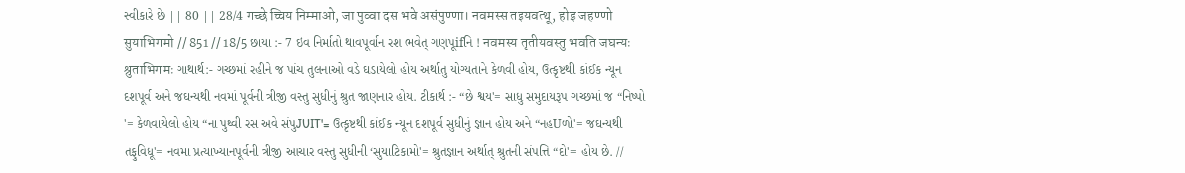સ્વીકારે છે || 80 || 28/4 गच्छे च्चिय निम्माओ, जा पुव्वा दस भवे असंपुण्णा। नवमस्स तइयवत्थू, होइ जहण्णो सुयाभिगमो // 851 // 18/5 છાયા :- 7 ઇવ નિર્માતો થાવપૂર્વાન રશ ભવેત્ ગણપૂifનિ ! नवमस्य तृतीयवस्तु भवति जघन्यः श्रुताभिगमः ગાથાર્થ:- ગચ્છમાં રહીને જ પાંચ તુલનાઓ વડે ઘડાયેલો હોય અર્થાતુ યોગ્યતાને કેળવી હોય, ઉત્કૃષ્ટથી કાંઈક ન્યૂન દશપૂર્વ અને જઘન્યથી નવમાં પૂર્વની ત્રીજી વસ્તુ સુધીનું શ્રુત જાણનાર હોય. ટીકાર્થ :- “છે શ્વય'= સાધુ સમુદાયરૂપ ગચ્છમાં જ “નિષ્પો '= કેળવાયેલો હોય “ના પુથ્વી રસ અવે સંપુJUIT'= ઉત્કૃષ્ટથી કાંઈક ન્યૂન દશપૂર્વ સુધીનું જ્ઞાન હોય અને “નહUળો'= જઘન્યથી તફુવિધૂ'= નવમા પ્રત્યાખ્યાનપૂર્વની ત્રીજી આચાર વસ્તુ સુધીની ‘સુયાટિકામો'= શ્રુતજ્ઞાન અર્થાત્ શ્રુતની સંપત્તિ “દો'= હોય છે. //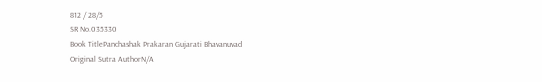812 / 28/5
SR No.035330
Book TitlePanchashak Prakaran Gujarati Bhavanuvad
Original Sutra AuthorN/A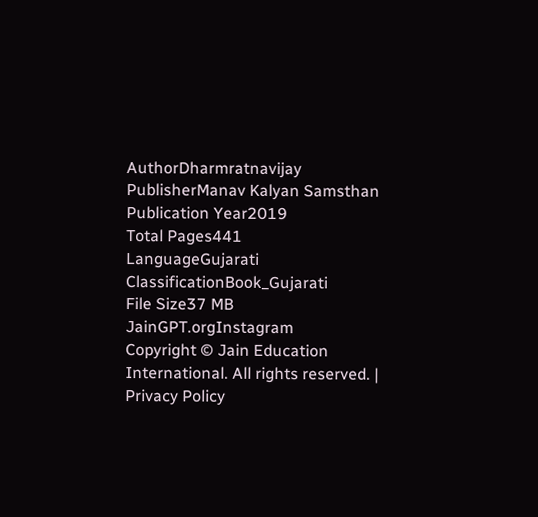AuthorDharmratnavijay
PublisherManav Kalyan Samsthan
Publication Year2019
Total Pages441
LanguageGujarati
ClassificationBook_Gujarati
File Size37 MB
JainGPT.orgInstagram
Copyright © Jain Education International. All rights reserved. | Privacy Policy